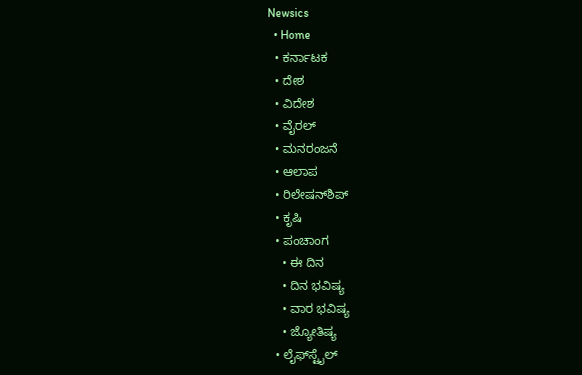Newsics
  • Home
  • ಕರ್ನಾಟಕ
  • ದೇಶ
  • ವಿದೇಶ
  • ವೈರಲ್
  • ಮನರಂಜನೆ
  • ಆಲಾಪ
  • ರಿಲೇಷನ್‌ಶಿಪ್
  • ಕೃಷಿ
  • ಪಂಚಾಂಗ
    • ಈ ದಿನ
    • ದಿನ ಭವಿಷ್ಯ
    • ವಾರ ಭವಿಷ್ಯ
    • ಜ್ಯೋತಿಷ್ಯ
  • ಲೈಫ್‌ಸ್ಟೈಲ್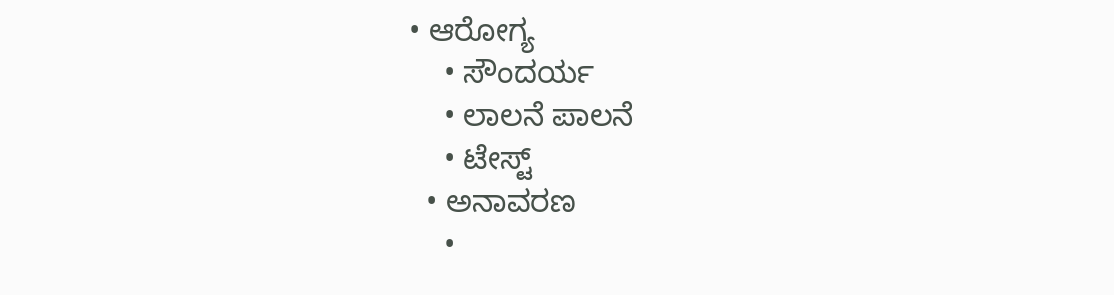• ಆರೋಗ್ಯ
    • ಸೌಂದರ್ಯ
    • ಲಾಲನೆ ಪಾಲನೆ
    • ಟೇಸ್ಟ್
  • ಅನಾವರಣ
    •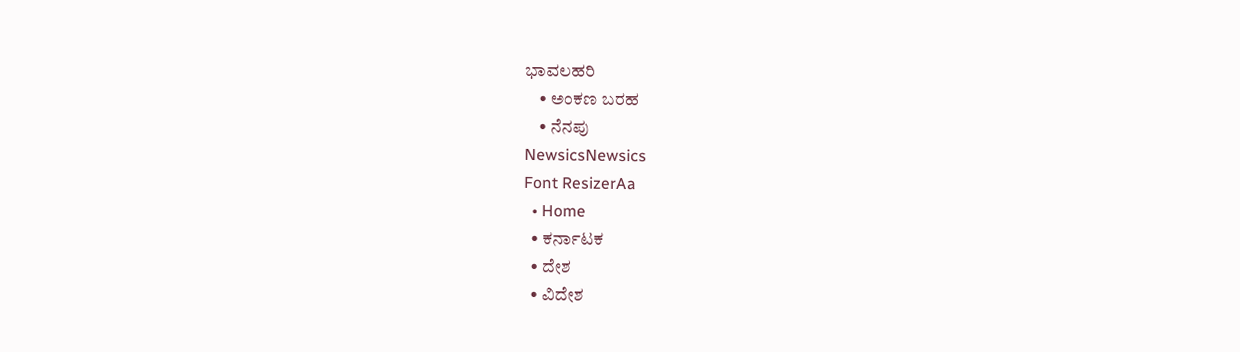ಭಾವಲಹರಿ
    • ಅಂಕಣ ಬರಹ
    • ನೆನಪು
NewsicsNewsics
Font ResizerAa
  • Home
  • ಕರ್ನಾಟಕ
  • ದೇಶ
  • ವಿದೇಶ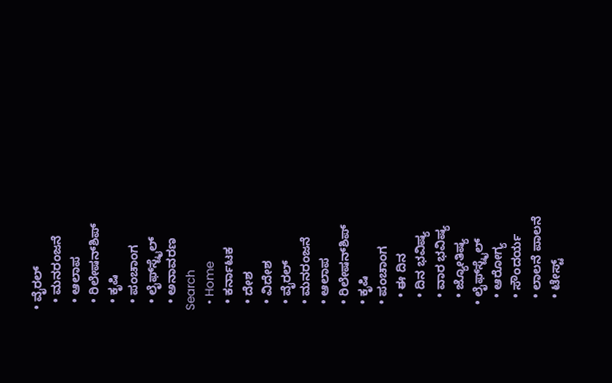• ವೈರಲ್
  • ಮನರಂಜನೆ
  • ಆಲಾಪ
  • ರಿಲೇಷನ್‌ಶಿಪ್
  • ಕೃಷಿ
  • ಪಂಚಾಂಗ
  • ಲೈಫ್‌ಸ್ಟೈಲ್
  • ಅನಾವರಣ
Search
  • Home
  • ಕರ್ನಾಟಕ
  • ದೇಶ
  • ವಿದೇಶ
  • ವೈರಲ್
  • ಮನರಂಜನೆ
  • ಆಲಾಪ
  • ರಿಲೇಷನ್‌ಶಿಪ್
  • ಕೃಷಿ
  • ಪಂಚಾಂಗ
    • ಈ ದಿನ
    • ದಿನ ಭವಿಷ್ಯ
    • ವಾರ ಭವಿಷ್ಯ
    • ಜ್ಯೋತಿಷ್ಯ
  • ಲೈಫ್‌ಸ್ಟೈಲ್
    • ಆರೋಗ್ಯ
    • ಸೌಂದರ್ಯ
    • ಲಾಲನೆ ಪಾಲನೆ
    • ಟೇಸ್ಟ್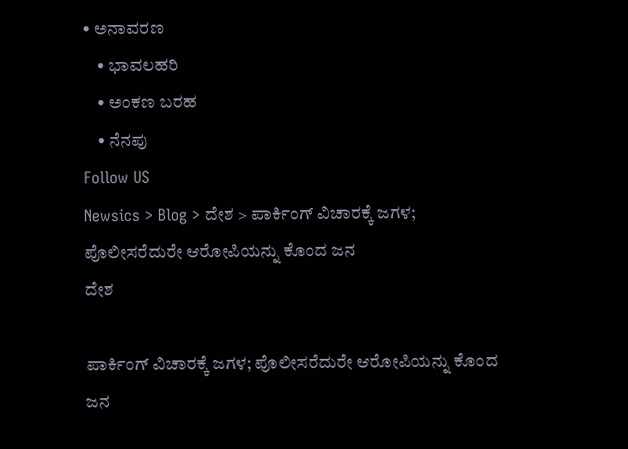• ಅನಾವರಣ
    • ಭಾವಲಹರಿ
    • ಅಂಕಣ ಬರಹ
    • ನೆನಪು
Follow US
Newsics > Blog > ದೇಶ > ಪಾರ್ಕಿಂಗ್ ವಿಚಾರಕ್ಕೆ ಜಗಳ; ಪೊಲೀಸರೆದುರೇ ಆರೋಪಿಯನ್ನು ಕೊಂದ ಜನ
ದೇಶ

ಪಾರ್ಕಿಂಗ್ ವಿಚಾರಕ್ಕೆ ಜಗಳ; ಪೊಲೀಸರೆದುರೇ ಆರೋಪಿಯನ್ನು ಕೊಂದ ಜನ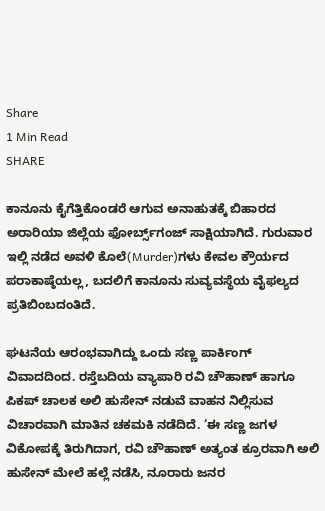Share
1 Min Read
SHARE

ಕಾನೂನು ಕೈಗೆತ್ತಿಕೊಂಡರೆ ಆಗುವ ಅನಾಹುತಕ್ಕೆ ಬಿಹಾರದ ಅರಾರಿಯಾ ಜಿಲ್ಲೆಯ ಫೋರ್ಬ್ಸ್‌ಗಂಜ್ ಸಾಕ್ಷಿಯಾಗಿದೆ. ಗುರುವಾರ ಇಲ್ಲಿ ನಡೆದ ಅವಳಿ ಕೊಲೆ(Murder)ಗಳು ಕೇವಲ ಕ್ರೌರ್ಯದ ಪರಾಕಾಷ್ಠೆಯಲ್ಲ, ಬದಲಿಗೆ ಕಾನೂನು ಸುವ್ಯವಸ್ಥೆಯ ವೈಫಲ್ಯದ ಪ್ರತಿಬಿಂಬದಂತಿದೆ.

ಘಟನೆಯ ಆರಂಭವಾಗಿದ್ದು ಒಂದು ಸಣ್ಣ ಪಾರ್ಕಿಂಗ್ ವಿವಾದದಿಂದ. ರಸ್ತೆಬದಿಯ ವ್ಯಾಪಾರಿ ರವಿ ಚೌಹಾಣ್ ಹಾಗೂ ಪಿಕಪ್ ಚಾಲಕ ಅಲಿ ಹುಸೇನ್ ನಡುವೆ ವಾಹನ ನಿಲ್ಲಿಸುವ ವಿಚಾರವಾಗಿ ಮಾತಿನ ಚಕಮಕಿ ನಡೆದಿದೆ. ‘ಈ ಸಣ್ಣ ಜಗಳ ವಿಕೋಪಕ್ಕೆ ತಿರುಗಿದಾಗ, ರವಿ ಚೌಹಾಣ್ ಅತ್ಯಂತ ಕ್ರೂರವಾಗಿ ಅಲಿ ಹುಸೇನ್ ಮೇಲೆ ಹಲ್ಲೆ ನಡೆಸಿ, ನೂರಾರು ಜನರ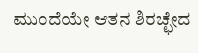ಮುಂದೆಯೇ ಆತನ ಶಿರಚ್ಛೇದ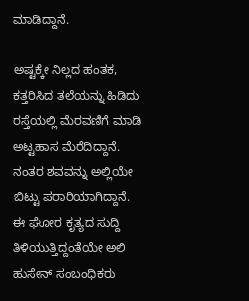ಮಾಡಿದ್ದಾನೆ.

ಅಷ್ಟಕ್ಕೇ ನಿಲ್ಲದ ಹಂತಕ, ಕತ್ತರಿಸಿದ ತಲೆಯನ್ನು ಹಿಡಿದು ರಸ್ತೆಯಲ್ಲಿ ಮೆರವಣಿಗೆ ಮಾಡಿ ಅಟ್ಟಹಾಸ ಮೆರೆದಿದ್ದಾನೆ. ನಂತರ ಶವವನ್ನು ಅಲ್ಲಿಯೇ ಬಿಟ್ಟು ಪರಾರಿಯಾಗಿದ್ದಾನೆ. ಈ ಘೋರ ಕೃತ್ಯದ ಸುದ್ದಿ ತಿಳಿಯುತ್ತಿದ್ದಂತೆಯೇ ಅಲಿ ಹುಸೇನ್ ಸಂಬಂಧಿಕರು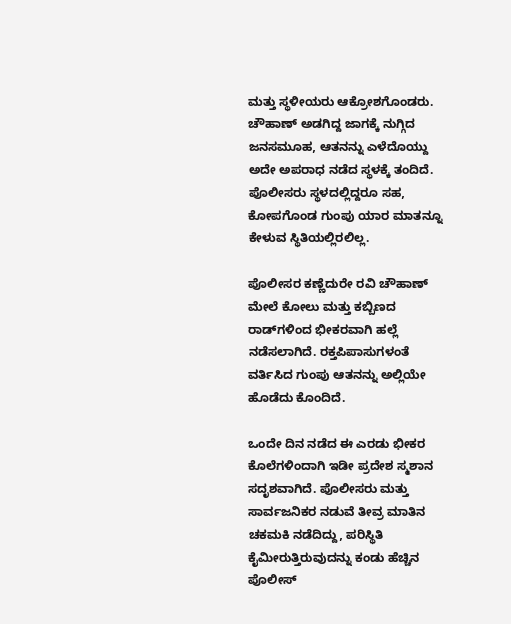ಮತ್ತು ಸ್ಥಳೀಯರು ಆಕ್ರೋಶಗೊಂಡರು. ಚೌಹಾಣ್ ಅಡಗಿದ್ದ ಜಾಗಕ್ಕೆ ನುಗ್ಗಿದ ಜನಸಮೂಹ, ಆತನನ್ನು ಎಳೆದೊಯ್ದು ಅದೇ ಅಪರಾಧ ನಡೆದ ಸ್ಥಳಕ್ಕೆ ತಂದಿದೆ. ಪೊಲೀಸರು ಸ್ಥಳದಲ್ಲಿದ್ದರೂ ಸಹ, ಕೋಪಗೊಂಡ ಗುಂಪು ಯಾರ ಮಾತನ್ನೂ ಕೇಳುವ ಸ್ಥಿತಿಯಲ್ಲಿರಲಿಲ್ಲ.

ಪೊಲೀಸರ ಕಣ್ಣೆದುರೇ ರವಿ ಚೌಹಾಣ್ ಮೇಲೆ ಕೋಲು ಮತ್ತು ಕಬ್ಬಿಣದ ರಾಡ್‌ಗಳಿಂದ ಭೀಕರವಾಗಿ ಹಲ್ಲೆ ನಡೆಸಲಾಗಿದೆ. ರಕ್ತಪಿಪಾಸುಗಳಂತೆ ವರ್ತಿಸಿದ ಗುಂಪು ಆತನನ್ನು ಅಲ್ಲಿಯೇ ಹೊಡೆದು ಕೊಂದಿದೆ.

ಒಂದೇ ದಿನ ನಡೆದ ಈ ಎರಡು ಭೀಕರ ಕೊಲೆಗಳಿಂದಾಗಿ ಇಡೀ ಪ್ರದೇಶ ಸ್ಮಶಾನ ಸದೃಶವಾಗಿದೆ. ಪೊಲೀಸರು ಮತ್ತು ಸಾರ್ವಜನಿಕರ ನಡುವೆ ತೀವ್ರ ಮಾತಿನ ಚಕಮಕಿ ನಡೆದಿದ್ದು, ಪರಿಸ್ಥಿತಿ ಕೈಮೀರುತ್ತಿರುವುದನ್ನು ಕಂಡು ಹೆಚ್ಚಿನ ಪೊಲೀಸ್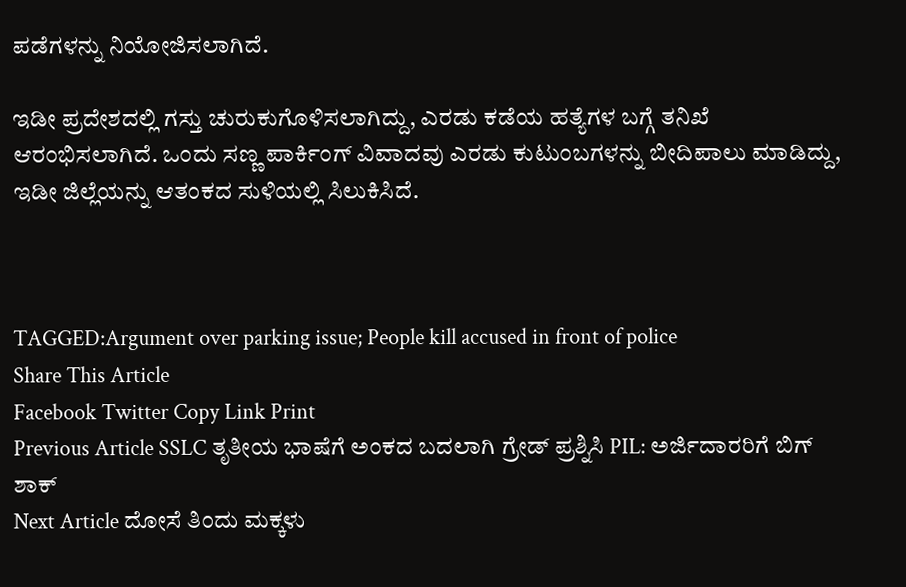ಪಡೆಗಳನ್ನು ನಿಯೋಜಿಸಲಾಗಿದೆ.

ಇಡೀ ಪ್ರದೇಶದಲ್ಲಿ ಗಸ್ತು ಚುರುಕುಗೊಳಿಸಲಾಗಿದ್ದು, ಎರಡು ಕಡೆಯ ಹತ್ಯೆಗಳ ಬಗ್ಗೆ ತನಿಖೆ ಆರಂಭಿಸಲಾಗಿದೆ. ಒಂದು ಸಣ್ಣ ಪಾರ್ಕಿಂಗ್ ವಿವಾದವು ಎರಡು ಕುಟುಂಬಗಳನ್ನು ಬೀದಿಪಾಲು ಮಾಡಿದ್ದು, ಇಡೀ ಜಿಲ್ಲೆಯನ್ನು ಆತಂಕದ ಸುಳಿಯಲ್ಲಿ ಸಿಲುಕಿಸಿದೆ.



TAGGED:Argument over parking issue; People kill accused in front of police
Share This Article
Facebook Twitter Copy Link Print
Previous Article SSLC ತೃತೀಯ ಭಾಷೆಗೆ ಅಂಕದ ಬದಲಾಗಿ ಗ್ರೇಡ್ ಪ್ರಶ್ನಿಸಿ PIL: ಅರ್ಜಿದಾರರಿಗೆ ಬಿಗ್ ಶಾಕ್
Next Article ದೋಸೆ ತಿಂದು ಮಕ್ಕಳು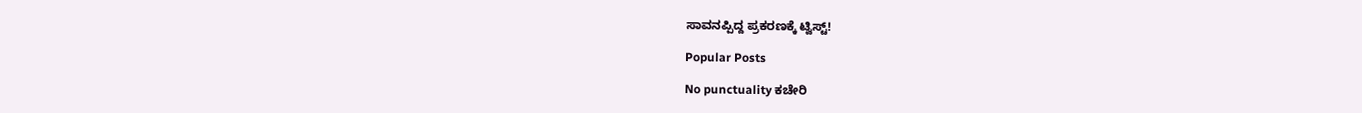ಸಾವನಪ್ಪಿದ್ದ ಪ್ರಕರಣಕ್ಕೆ ಟ್ವಿಸ್ಟ್!

Popular Posts

No punctuality ಕಚೇರಿ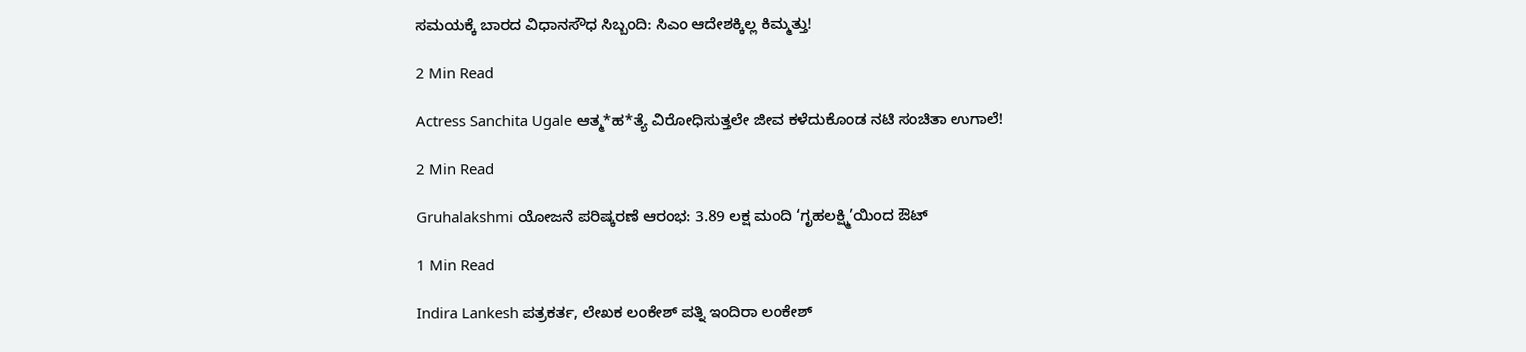ಸಮಯಕ್ಕೆ ಬಾರದ ವಿಧಾನಸೌಧ ಸಿಬ್ಬಂದಿ: ಸಿಎಂ ಆದೇಶಕ್ಕಿಲ್ಲ ಕಿಮ್ಮತ್ತು!

2 Min Read

Actress Sanchita Ugale ಆತ್ಮ*ಹ*ತ್ಯೆ ವಿರೋಧಿಸುತ್ತಲೇ ಜೀವ ಕಳೆದುಕೊಂಡ ನಟಿ ಸಂಚಿತಾ ಉಗಾಲೆ!

2 Min Read

Gruhalakshmi ಯೋಜನೆ ಪರಿಷ್ಕರಣೆ ಆರಂಭ: 3.89 ಲಕ್ಷ ಮಂದಿ ‘ಗೃಹಲಕ್ಷ್ಮಿ’ಯಿಂದ ಔಟ್

1 Min Read

Indira Lankesh ಪತ್ರಕರ್ತ, ಲೇಖಕ ಲಂಕೇಶ್ ಪತ್ನಿ ಇಂದಿರಾ ಲಂಕೇಶ್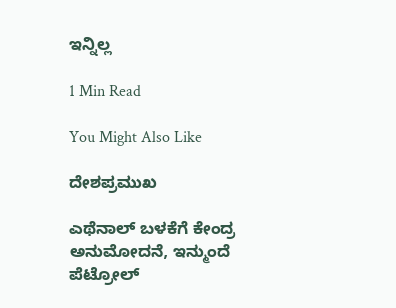ಇನ್ನಿಲ್ಲ

1 Min Read

You Might Also Like

ದೇಶಪ್ರಮುಖ

ಎಥೆನಾಲ್‌ ಬಳಕೆಗೆ ಕೇಂದ್ರ ಅನುಮೋದನೆ, ಇನ್ಮುಂದೆ ಪೆಟ್ರೋಲ್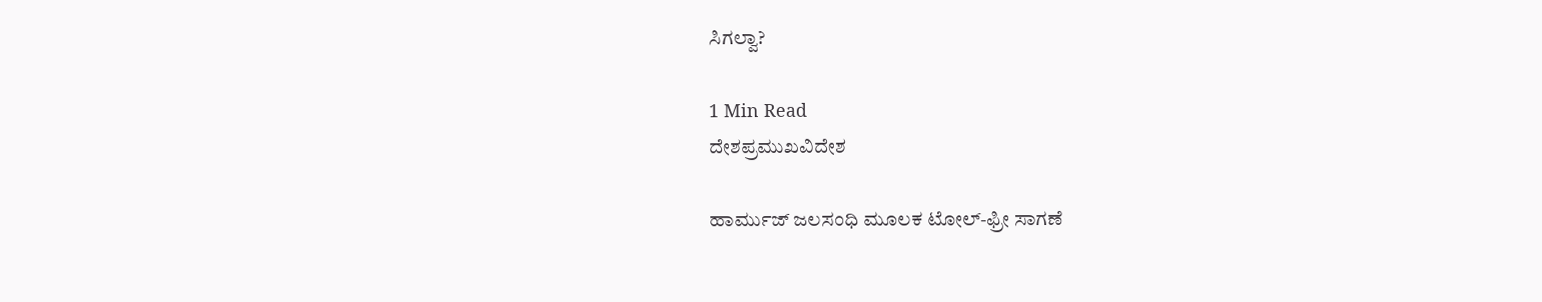ಸಿಗಲ್ವಾ?

1 Min Read
ದೇಶಪ್ರಮುಖವಿದೇಶ

ಹಾರ್ಮುಜ್ ಜಲಸಂಧಿ ಮೂಲಕ ಟೋಲ್-ಫ್ರೀ ಸಾಗಣೆ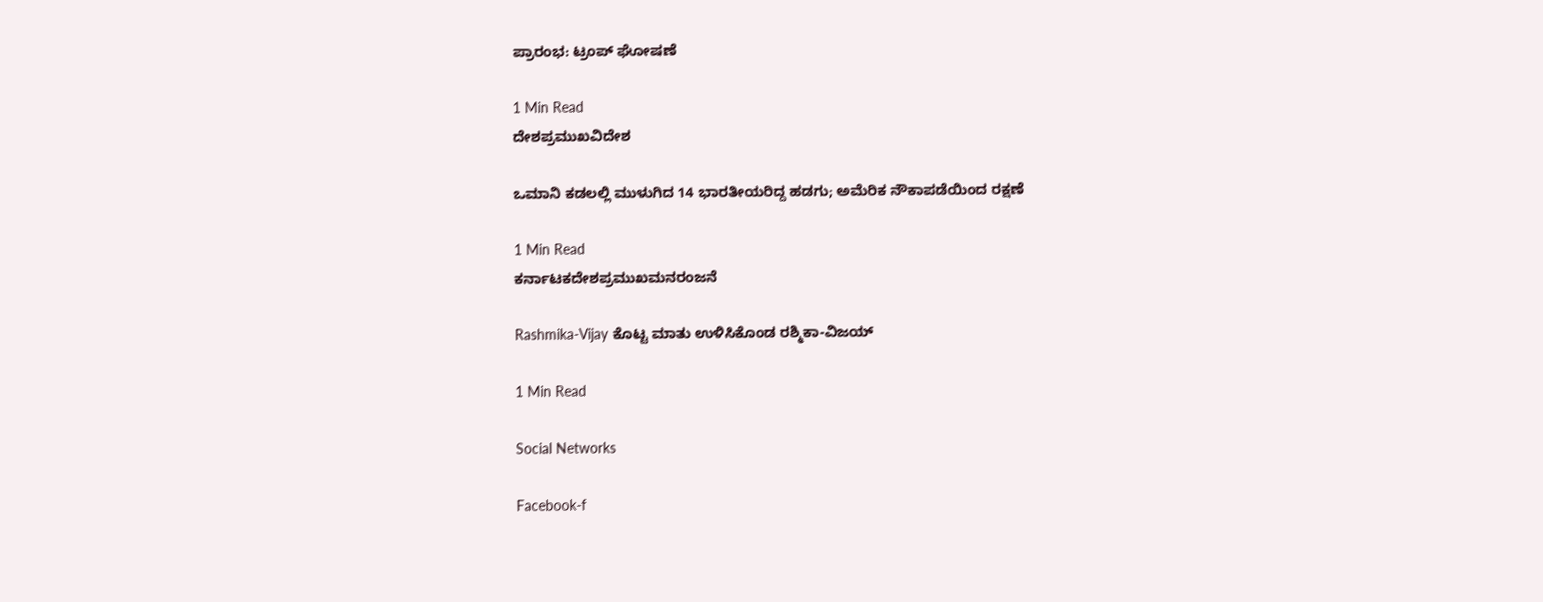ಪ್ರಾರಂಭ: ಟ್ರಂಪ್ ಘೋಷಣೆ

1 Min Read
ದೇಶಪ್ರಮುಖವಿದೇಶ

ಒಮಾನಿ ಕಡಲಲ್ಲಿ ಮುಳುಗಿದ 14 ಭಾರತೀಯರಿದ್ದ ಹಡಗು; ಅಮೆರಿಕ ನೌಕಾಪಡೆಯಿಂದ ರಕ್ಷಣೆ

1 Min Read
ಕರ್ನಾಟಕದೇಶಪ್ರಮುಖಮನರಂಜನೆ

Rashmika-Vijay ಕೊಟ್ಟ ಮಾತು ಉಳಿಸಿಕೊಂಡ ರಶ್ಮಿಕಾ-ವಿಜಯ್

1 Min Read

Social Networks

Facebook-f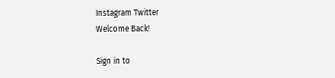Instagram Twitter
Welcome Back!

Sign in to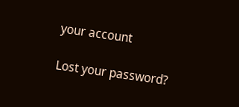your account

Lost your password?